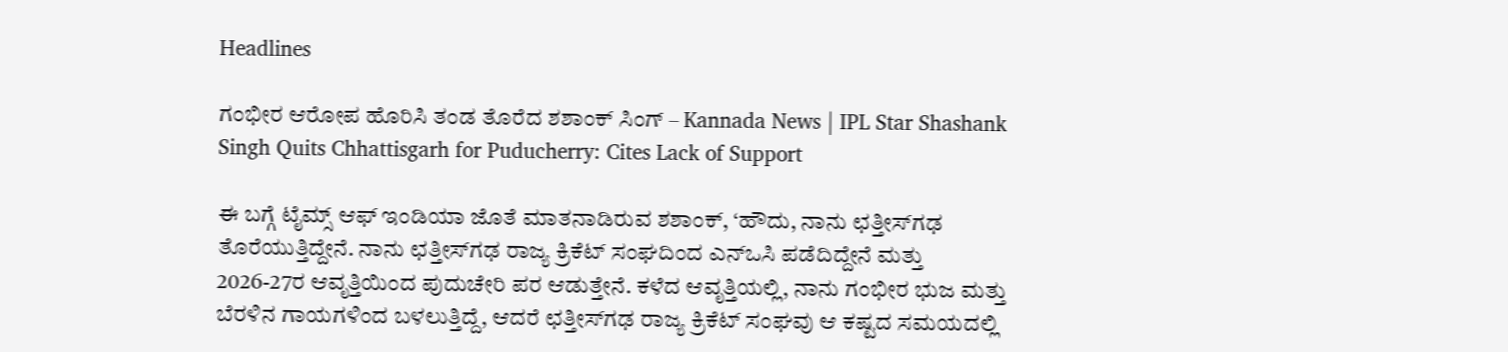Headlines

ಗಂಭೀರ ಆರೋಪ ಹೊರಿಸಿ ತಂಡ ತೊರೆದ ಶಶಾಂಕ್ ಸಿಂಗ್ – Kannada News | IPL Star Shashank Singh Quits Chhattisgarh for Puducherry: Cites Lack of Support

ಈ ಬಗ್ಗೆ ಟೈಮ್ಸ್ ಆಫ್ ಇಂಡಿಯಾ ಜೊತೆ ಮಾತನಾಡಿರುವ ಶಶಾಂಕ್, ‘ಹೌದು, ನಾನು ಛತ್ತೀಸ್‌ಗಢ ತೊರೆಯುತ್ತಿದ್ದೇನೆ. ನಾನು ಛತ್ತೀಸ್‌ಗಢ ರಾಜ್ಯ ಕ್ರಿಕೆಟ್ ಸಂಘದಿಂದ ಎನ್‌ಒಸಿ ಪಡೆದಿದ್ದೇನೆ ಮತ್ತು 2026-27ರ ಆವೃತ್ತಿಯಿಂದ ಪುದುಚೇರಿ ಪರ ಆಡುತ್ತೇನೆ. ಕಳೆದ ಆವೃತ್ತಿಯಲ್ಲಿ, ನಾನು ಗಂಭೀರ ಭುಜ ಮತ್ತು ಬೆರಳಿನ ಗಾಯಗಳಿಂದ ಬಳಲುತ್ತಿದ್ದೆ, ಆದರೆ ಛತ್ತೀಸ್‌ಗಢ ರಾಜ್ಯ ಕ್ರಿಕೆಟ್ ಸಂಘವು ಆ ಕಷ್ಟದ ಸಮಯದಲ್ಲಿ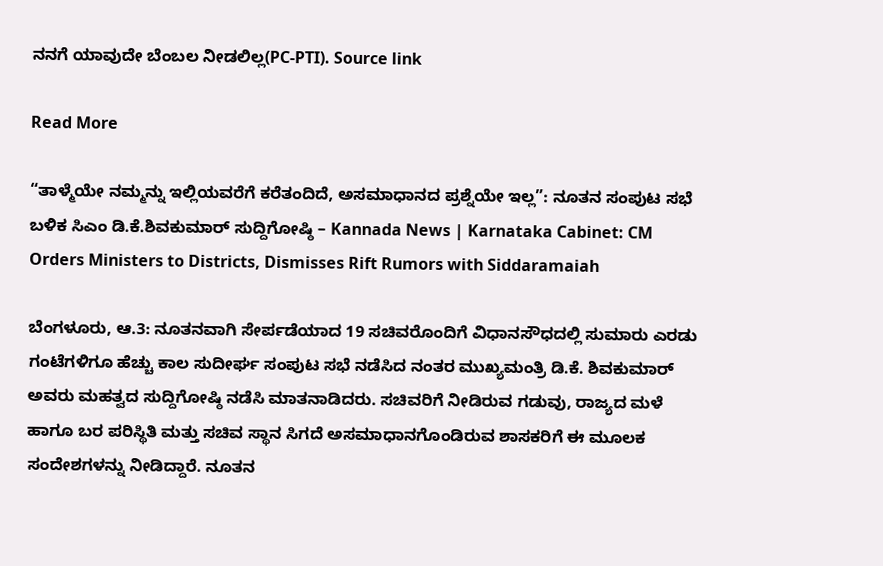ನನಗೆ ಯಾವುದೇ ಬೆಂಬಲ ನೀಡಲಿಲ್ಲ(PC-PTI). Source link

Read More

“ತಾಳ್ಮೆಯೇ ನಮ್ಮನ್ನು ಇಲ್ಲಿಯವರೆಗೆ ಕರೆತಂದಿದೆ, ಅಸಮಾಧಾನದ ಪ್ರಶ್ನೆಯೇ ಇಲ್ಲ”: ನೂತನ ಸಂಪುಟ ಸಭೆ ಬಳಿಕ ಸಿಎಂ ಡಿ.ಕೆ.ಶಿವಕುಮಾರ್ ಸುದ್ದಿಗೋಷ್ಠಿ – Kannada News | Karnataka Cabinet: CM Orders Ministers to Districts, Dismisses Rift Rumors with Siddaramaiah

ಬೆಂಗಳೂರು, ಆ.3: ನೂತನವಾಗಿ ಸೇರ್ಪಡೆಯಾದ 19 ಸಚಿವರೊಂದಿಗೆ ವಿಧಾನಸೌಧದಲ್ಲಿ ಸುಮಾರು ಎರಡು ಗಂಟೆಗಳಿಗೂ ಹೆಚ್ಚು ಕಾಲ ಸುದೀರ್ಘ ಸಂಪುಟ ಸಭೆ ನಡೆಸಿದ ನಂತರ ಮುಖ್ಯಮಂತ್ರಿ ಡಿ.ಕೆ. ಶಿವಕುಮಾರ್ ಅವರು ಮಹತ್ವದ ಸುದ್ದಿಗೋಷ್ಠಿ ನಡೆಸಿ ಮಾತನಾಡಿದರು. ಸಚಿವರಿಗೆ ನೀಡಿರುವ ಗಡುವು, ರಾಜ್ಯದ ಮಳೆ ಹಾಗೂ ಬರ ಪರಿಸ್ಥಿತಿ ಮತ್ತು ಸಚಿವ ಸ್ಥಾನ ಸಿಗದೆ ಅಸಮಾಧಾನಗೊಂಡಿರುವ ಶಾಸಕರಿಗೆ ಈ ಮೂಲಕ ಸಂದೇಶಗಳನ್ನು ನೀಡಿದ್ದಾರೆ. ನೂತನ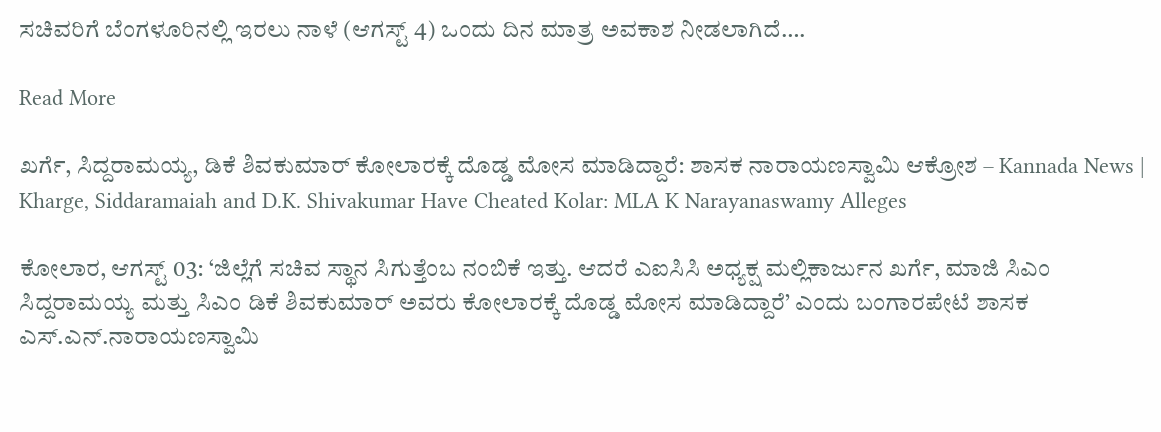ಸಚಿವರಿಗೆ ಬೆಂಗಳೂರಿನಲ್ಲಿ ಇರಲು ನಾಳೆ (ಆಗಸ್ಟ್ 4) ಒಂದು ದಿನ ಮಾತ್ರ ಅವಕಾಶ ನೀಡಲಾಗಿದೆ….

Read More

ಖರ್ಗೆ, ಸಿದ್ದರಾಮಯ್ಯ, ಡಿಕೆ ಶಿವಕುಮಾರ್ ಕೋಲಾರಕ್ಕೆ ದೊಡ್ಡ ಮೋಸ ಮಾಡಿದ್ದಾರೆ: ಶಾಸಕ ನಾರಾಯಣಸ್ವಾಮಿ ಆಕ್ರೋಶ – Kannada News | Kharge, Siddaramaiah and D.K. Shivakumar Have Cheated Kolar: MLA K Narayanaswamy Alleges

ಕೋಲಾರ, ಆಗಸ್ಟ್ 03: ‘ಜಿಲ್ಲೆಗೆ ಸಚಿವ ಸ್ಥಾನ ಸಿಗುತ್ತೆಂಬ ನಂಬಿಕೆ ಇತ್ತು. ಆದರೆ ಎಐಸಿಸಿ ಅಧ್ಯಕ್ಷ ಮಲ್ಲಿಕಾರ್ಜುನ ಖರ್ಗೆ, ಮಾಜಿ ಸಿಎಂ ಸಿದ್ದರಾಮಯ್ಯ ಮತ್ತು ಸಿಎಂ ಡಿಕೆ ಶಿವಕುಮಾರ್ ಅವರು ಕೋಲಾರಕ್ಕೆ ದೊಡ್ಡ ಮೋಸ ಮಾಡಿದ್ದಾರೆ’ ಎಂದು ಬಂಗಾರಪೇಟೆ ಶಾಸಕ ಎಸ್.ಎನ್.ನಾರಾಯಣಸ್ವಾಮಿ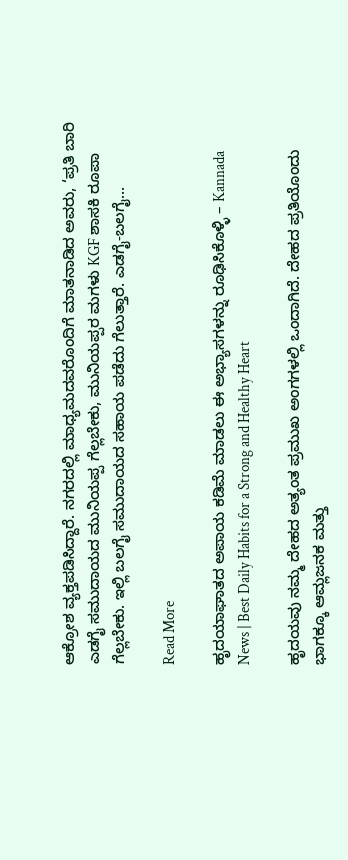ಆಕ್ರೋಶ ವ್ಯಕ್ತಪಡಿಸಿದ್ದಾರೆ. ನಗರದಲ್ಲಿ ಮಾಧ್ಯಮದವರೊಂದಿಗೆ ಮಾತನಾಡಿದ ಅವರು, ‘ಪ್ರತಿ ಬಾರಿ ಎಡಗೈ ಸಮುದಾಯದ ಮುನಿಯಪ್ಪ ಗೆಲ್ಲಬೇಕು, ಮುನಿಯಪ್ಪರ ಮಗಳು KGF ಶಾಸಕಿ ರೂಪಾ ಗೆಲ್ಲಬೇಕು. ಇಲ್ಲಿ ಬಲಗೈ ಸಮುದಾಯದ ಸಹಾಯ ಪಡೆದು ಗೆಲುತ್ತಾರೆ. ಎಡಗೈ-ಬಲಗೈ…

Read More

ಹೃದಯಾಘಾತದ ಅಪಾಯ ಕಡಿಮೆ ಮಾಡಲು ಈ ಅಭ್ಯಾಸಗಳನ್ನು ರೂಢಿಸಿಕೊಳ್ಳಿ – Kannada News | Best Daily Habits for a Strong and Healthy Heart

ಹೃದಯವು ನಮ್ಮ ದೇಹದ ಅತ್ಯಂತ ಪ್ರಮುಖ ಅಂಗಗಳಲ್ಲಿ ಒಂದಾಗಿದೆ. ದೇಹದ ಪ್ರತಿಯೊಂದು ಭಾಗಕ್ಕೂ ಆಮ್ಲಜನಕ ಮತ್ತು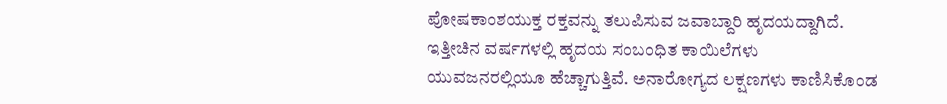ಪೋಷಕಾಂಶಯುಕ್ತ ರಕ್ತವನ್ನು ತಲುಪಿಸುವ ಜವಾಬ್ದಾರಿ ಹೃದಯದ್ದಾಗಿದೆ. ಇತ್ತೀಚಿನ ವರ್ಷಗಳಲ್ಲಿ ಹೃದಯ ಸಂಬಂಧಿತ ಕಾಯಿಲೆಗಳು ಯುವಜನರಲ್ಲಿಯೂ ಹೆಚ್ಚಾಗುತ್ತಿವೆ. ಅನಾರೋಗ್ಯದ ಲಕ್ಷಣಗಳು ಕಾಣಿಸಿಕೊಂಡ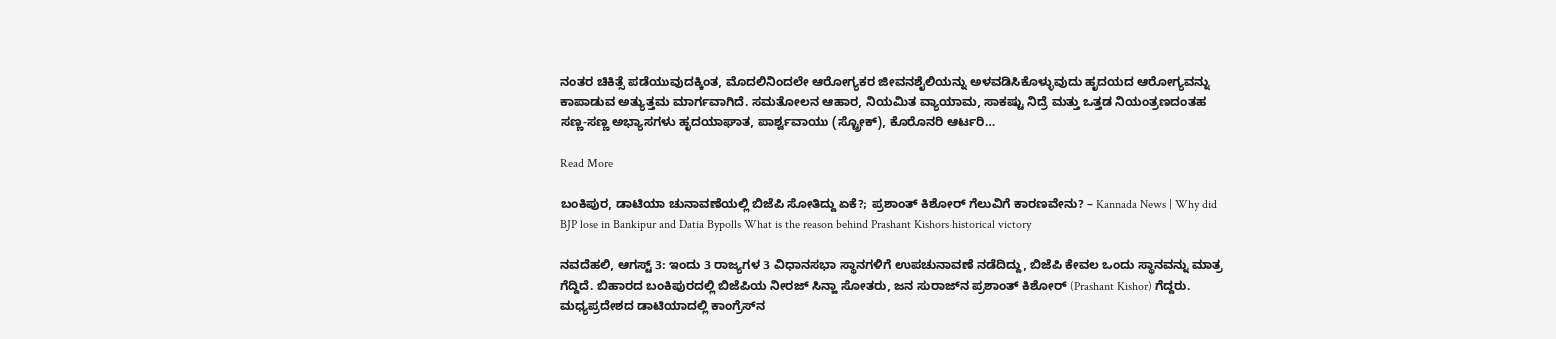ನಂತರ ಚಿಕಿತ್ಸೆ ಪಡೆಯುವುದಕ್ಕಿಂತ, ಮೊದಲಿನಿಂದಲೇ ಆರೋಗ್ಯಕರ ಜೀವನಶೈಲಿಯನ್ನು ಅಳವಡಿಸಿಕೊಳ್ಳುವುದು ಹೃದಯದ ಆರೋಗ್ಯವನ್ನು ಕಾಪಾಡುವ ಅತ್ಯುತ್ತಮ ಮಾರ್ಗವಾಗಿದೆ. ಸಮತೋಲನ ಆಹಾರ, ನಿಯಮಿತ ವ್ಯಾಯಾಮ, ಸಾಕಷ್ಟು ನಿದ್ರೆ ಮತ್ತು ಒತ್ತಡ ನಿಯಂತ್ರಣದಂತಹ ಸಣ್ಣ-ಸಣ್ಣ ಅಭ್ಯಾಸಗಳು ಹೃದಯಾಘಾತ, ಪಾರ್ಶ್ವವಾಯು (ಸ್ಟ್ರೋಕ್), ಕೊರೊನರಿ ಆರ್ಟರಿ…

Read More

ಬಂಕಿಪುರ, ಡಾಟಿಯಾ ಚುನಾವಣೆಯಲ್ಲಿ ಬಿಜೆಪಿ ಸೋತಿದ್ದು ಏಕೆ?; ಪ್ರಶಾಂತ್ ಕಿಶೋರ್ ಗೆಲುವಿಗೆ ಕಾರಣವೇನು? – Kannada News | Why did BJP lose in Bankipur and Datia Bypolls What is the reason behind Prashant Kishors historical victory

ನವದೆಹಲಿ, ಆಗಸ್ಟ್ 3: ಇಂದು 3 ರಾಜ್ಯಗಳ 3 ವಿಧಾನಸಭಾ ಸ್ಥಾನಗಳಿಗೆ ಉಪಚುನಾವಣೆ ನಡೆದಿದ್ದು, ಬಿಜೆಪಿ ಕೇವಲ ಒಂದು ಸ್ಥಾನವನ್ನು ಮಾತ್ರ ಗೆದ್ದಿದೆ. ಬಿಹಾರದ ಬಂಕಿಪುರದಲ್ಲಿ ಬಿಜೆಪಿಯ ನೀರಜ್ ಸಿನ್ಹಾ ಸೋತರು, ಜನ ಸುರಾಜ್‌ನ ಪ್ರಶಾಂತ್ ಕಿಶೋರ್ (Prashant Kishor) ಗೆದ್ದರು. ಮಧ್ಯಪ್ರದೇಶದ ಡಾಟಿಯಾದಲ್ಲಿ ಕಾಂಗ್ರೆಸ್‌ನ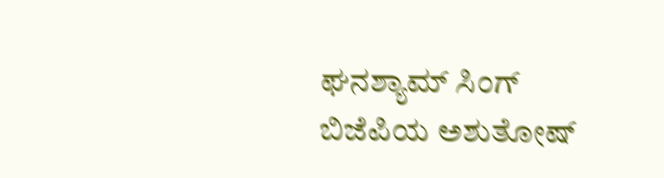ಘನಶ್ಯಾಮ್ ಸಿಂಗ್ ಬಿಜೆಪಿಯ ಅಶುತೋಷ್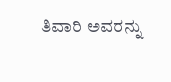ತಿವಾರಿ ಅವರನ್ನು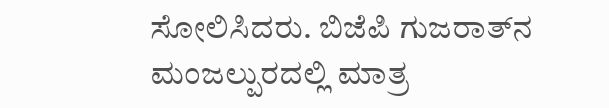ಸೋಲಿಸಿದರು. ಬಿಜೆಪಿ ಗುಜರಾತ್‌ನ ಮಂಜಲ್ಪುರದಲ್ಲಿ ಮಾತ್ರ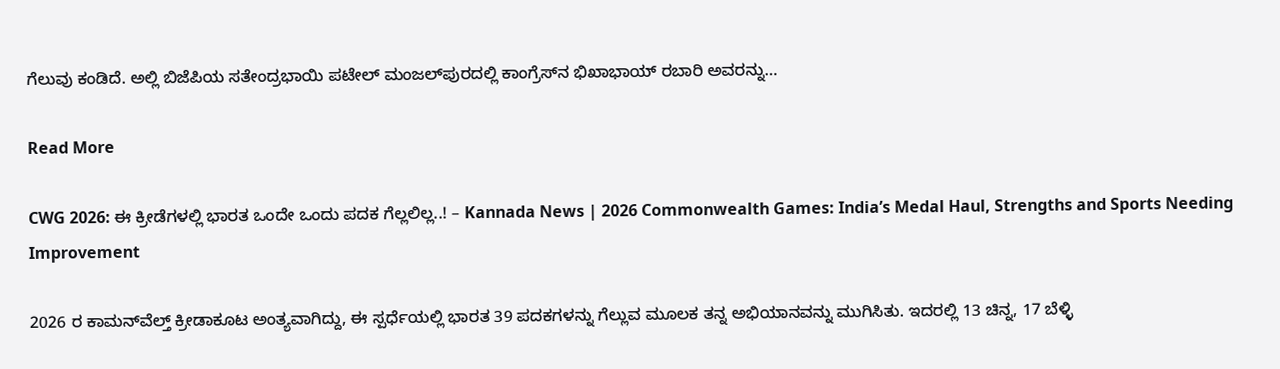ಗೆಲುವು ಕಂಡಿದೆ. ಅಲ್ಲಿ ಬಿಜೆಪಿಯ ಸತೇಂದ್ರಭಾಯಿ ಪಟೇಲ್ ಮಂಜಲ್‌ಪುರದಲ್ಲಿ ಕಾಂಗ್ರೆಸ್‌ನ ಭಿಖಾಭಾಯ್ ರಬಾರಿ ಅವರನ್ನು…

Read More

CWG 2026: ಈ ಕ್ರೀಡೆಗಳಲ್ಲಿ ಭಾರತ ಒಂದೇ ಒಂದು ಪದಕ ಗೆಲ್ಲಲಿಲ್ಲ..! – Kannada News | 2026 Commonwealth Games: India’s Medal Haul, Strengths and Sports Needing Improvement

2026 ರ ಕಾಮನ್‌ವೆಲ್ತ್ ಕ್ರೀಡಾಕೂಟ ಅಂತ್ಯವಾಗಿದ್ದು, ಈ ಸ್ಪರ್ಧೆಯಲ್ಲಿ ಭಾರತ 39 ಪದಕಗಳನ್ನು ಗೆಲ್ಲುವ ಮೂಲಕ ತನ್ನ ಅಭಿಯಾನವನ್ನು ಮುಗಿಸಿತು. ಇದರಲ್ಲಿ 13 ಚಿನ್ನ, 17 ಬೆಳ್ಳಿ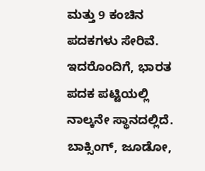ಮತ್ತು 9 ಕಂಚಿನ ಪದಕಗಳು ಸೇರಿವೆ. ಇದರೊಂದಿಗೆ, ಭಾರತ ಪದಕ ಪಟ್ಟಿಯಲ್ಲಿ ನಾಲ್ಕನೇ ಸ್ಥಾನದಲ್ಲಿದೆ. ಬಾಕ್ಸಿಂಗ್, ಜೂಡೋ,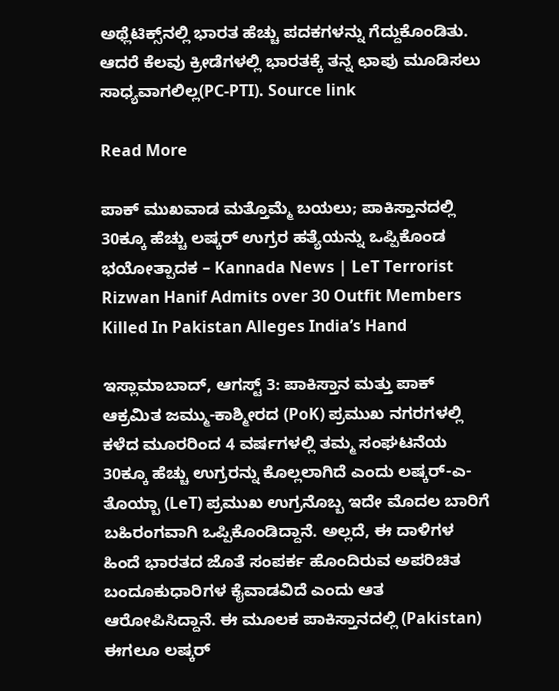ಅಥ್ಲೆಟಿಕ್ಸ್‌ನಲ್ಲಿ ಭಾರತ ಹೆಚ್ಚು ಪದಕಗಳನ್ನು ಗೆದ್ದುಕೊಂಡಿತು. ಆದರೆ ಕೆಲವು ಕ್ರೀಡೆಗಳಲ್ಲಿ ಭಾರತಕ್ಕೆ ತನ್ನ ಛಾಪು ಮೂಡಿಸಲು ಸಾಧ್ಯವಾಗಲಿಲ್ಲ(PC-PTI). Source link

Read More

ಪಾಕ್ ಮುಖವಾಡ ಮತ್ತೊಮ್ಮೆ ಬಯಲು; ಪಾಕಿಸ್ತಾನದಲ್ಲಿ 30ಕ್ಕೂ ಹೆಚ್ಚು ಲಷ್ಕರ್ ಉಗ್ರರ ಹತ್ಯೆಯನ್ನು ಒಪ್ಪಿಕೊಂಡ ಭಯೋತ್ಪಾದಕ – Kannada News | LeT Terrorist Rizwan Hanif Admits over 30 Outfit Members Killed In Pakistan Alleges India’s Hand

ಇಸ್ಲಾಮಾಬಾದ್, ಆಗಸ್ಟ್ 3: ಪಾಕಿಸ್ತಾನ ಮತ್ತು ಪಾಕ್ ಆಕ್ರಮಿತ ಜಮ್ಮು-ಕಾಶ್ಮೀರದ (PoK) ಪ್ರಮುಖ ನಗರಗಳಲ್ಲಿ ಕಳೆದ ಮೂರರಿಂದ 4 ವರ್ಷಗಳಲ್ಲಿ ತಮ್ಮ ಸಂಘಟನೆಯ 30ಕ್ಕೂ ಹೆಚ್ಚು ಉಗ್ರರನ್ನು ಕೊಲ್ಲಲಾಗಿದೆ ಎಂದು ಲಷ್ಕರ್-ಎ-ತೊಯ್ಬಾ (LeT) ಪ್ರಮುಖ ಉಗ್ರನೊಬ್ಬ ಇದೇ ಮೊದಲ ಬಾರಿಗೆ ಬಹಿರಂಗವಾಗಿ ಒಪ್ಪಿಕೊಂಡಿದ್ದಾನೆ. ಅಲ್ಲದೆ, ಈ ದಾಳಿಗಳ ಹಿಂದೆ ಭಾರತದ ಜೊತೆ ಸಂಪರ್ಕ ಹೊಂದಿರುವ ಅಪರಿಚಿತ ಬಂದೂಕುಧಾರಿಗಳ ಕೈವಾಡವಿದೆ ಎಂದು ಆತ ಆರೋಪಿಸಿದ್ದಾನೆ. ಈ ಮೂಲಕ ಪಾಕಿಸ್ತಾನದಲ್ಲಿ (Pakistan) ಈಗಲೂ ಲಷ್ಕರ್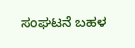ಸಂಘಟನೆ ಬಹಳ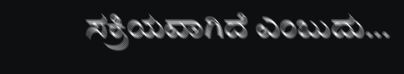ಸಕ್ರಿಯವಾಗಿದೆ ಎಂಬುದು…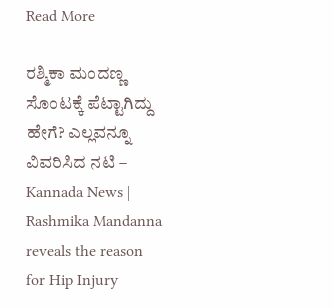Read More

ರಶ್ಮಿಕಾ ಮಂದಣ್ಣ ಸೊಂಟಕ್ಕೆ ಪೆಟ್ಟಾಗಿದ್ದು ಹೇಗೆ? ಎಲ್ಲವನ್ನೂ ವಿವರಿಸಿದ ನಟಿ – Kannada News | Rashmika Mandanna reveals the reason for Hip Injury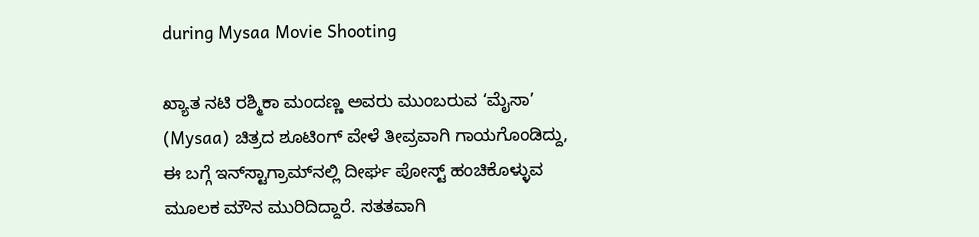during Mysaa Movie Shooting

ಖ್ಯಾತ ನಟಿ ರಶ್ಮಿಕಾ ಮಂದಣ್ಣ ಅವರು ಮುಂಬರುವ ‘ಮೈಸಾ’ (Mysaa) ಚಿತ್ರದ ಶೂಟಿಂಗ್ ವೇಳೆ ತೀವ್ರವಾಗಿ ಗಾಯಗೊಂಡಿದ್ದು, ಈ ಬಗ್ಗೆ ಇನ್‌ಸ್ಟಾಗ್ರಾಮ್‌ನಲ್ಲಿ ದೀರ್ಘ ಪೋಸ್ಟ್ ಹಂಚಿಕೊಳ್ಳುವ ಮೂಲಕ ಮೌನ ಮುರಿದಿದ್ದಾರೆ. ಸತತವಾಗಿ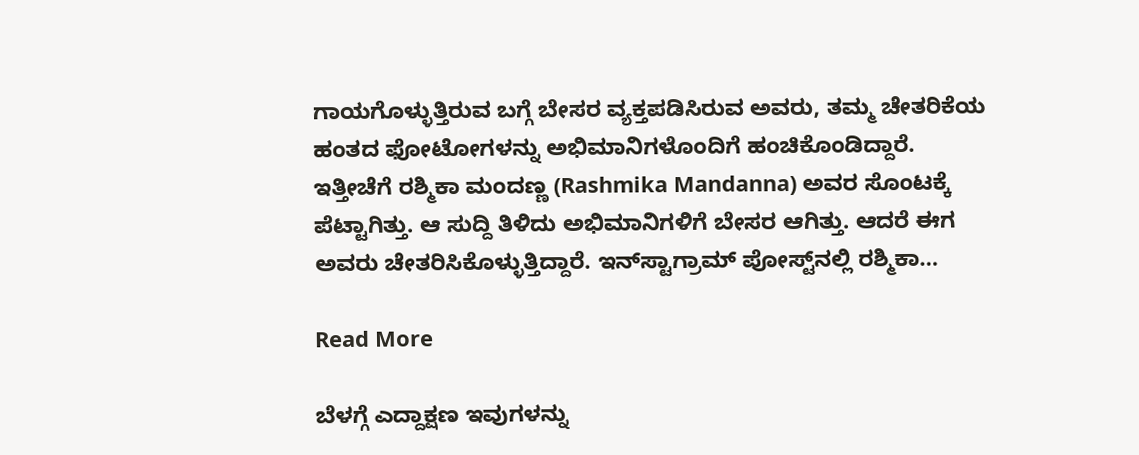ಗಾಯಗೊಳ್ಳುತ್ತಿರುವ ಬಗ್ಗೆ ಬೇಸರ ವ್ಯಕ್ತಪಡಿಸಿರುವ ಅವರು, ತಮ್ಮ ಚೇತರಿಕೆಯ ಹಂತದ ಫೋಟೋಗಳನ್ನು ಅಭಿಮಾನಿಗಳೊಂದಿಗೆ ಹಂಚಿಕೊಂಡಿದ್ದಾರೆ. ಇತ್ತೀಚೆಗೆ ರಶ್ಮಿಕಾ ಮಂದಣ್ಣ (Rashmika Mandanna) ಅವರ ಸೊಂಟಕ್ಕೆ ಪೆಟ್ಟಾಗಿತ್ತು. ಆ ಸುದ್ದಿ ತಿಳಿದು ಅಭಿಮಾನಿಗಳಿಗೆ ಬೇಸರ ಆಗಿತ್ತು. ಆದರೆ ಈಗ ಅವರು ಚೇತರಿಸಿಕೊಳ್ಳುತ್ತಿದ್ದಾರೆ. ಇನ್‌ಸ್ಟಾಗ್ರಾಮ್ ಪೋಸ್ಟ್‌ನಲ್ಲಿ ರಶ್ಮಿಕಾ…

Read More

ಬೆಳಗ್ಗೆ ಎದ್ದಾಕ್ಷಣ ಇವುಗಳನ್ನು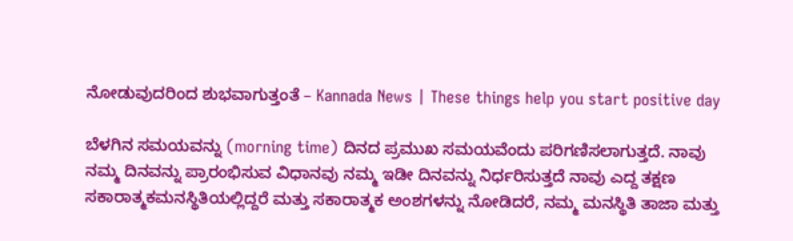ನೋಡುವುದರಿಂದ ಶುಭವಾಗುತ್ತಂತೆ – Kannada News | These things help you start positive day

ಬೆಳಗಿನ ಸಮಯವನ್ನು (morning time) ದಿನದ ಪ್ರಮುಖ ಸಮಯವೆಂದು ಪರಿಗಣಿಸಲಾಗುತ್ತದೆ. ನಾವು ನಮ್ಮ ದಿನವನ್ನು ಪ್ರಾರಂಭಿಸುವ ವಿಧಾನವು ನಮ್ಮ ಇಡೀ ದಿನವನ್ನು ನಿರ್ಧರಿಸುತ್ತದೆ ನಾವು ಎದ್ದ ತಕ್ಷಣ ಸಕಾರಾತ್ಮಕಮನಸ್ಥಿತಿಯಲ್ಲಿದ್ದರೆ ಮತ್ತು ಸಕಾರಾತ್ಮಕ ಅಂಶಗಳನ್ನು ನೋಡಿದರೆ, ನಮ್ಮ ಮನಸ್ಥಿತಿ ತಾಜಾ ಮತ್ತು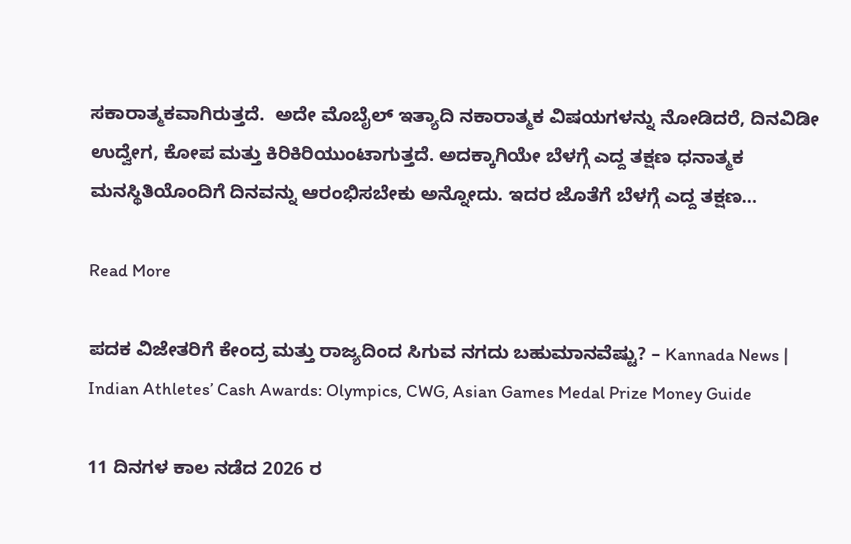ಸಕಾರಾತ್ಮಕವಾಗಿರುತ್ತದೆ.  ಅದೇ ಮೊಬೈಲ್‌ ಇತ್ಯಾದಿ ನಕಾರಾತ್ಮಕ ವಿಷಯಗಳನ್ನು ನೋಡಿದರೆ, ದಿನವಿಡೀ ಉದ್ವೇಗ, ಕೋಪ ಮತ್ತು ಕಿರಿಕಿರಿಯುಂಟಾಗುತ್ತದೆ. ಅದಕ್ಕಾಗಿಯೇ ಬೆಳಗ್ಗೆ ಎದ್ದ ತಕ್ಷಣ ಧನಾತ್ಮಕ ಮನಸ್ಥಿತಿಯೊಂದಿಗೆ ದಿನವನ್ನು ಆರಂಭಿಸಬೇಕು ಅನ್ನೋದು. ಇದರ ಜೊತೆಗೆ ಬೆಳಗ್ಗೆ ಎದ್ದ ತಕ್ಷಣ…

Read More

ಪದಕ ವಿಜೇತರಿಗೆ ಕೇಂದ್ರ ಮತ್ತು ರಾಜ್ಯದಿಂದ ಸಿಗುವ ನಗದು ಬಹುಮಾನವೆಷ್ಟು? – Kannada News | Indian Athletes’ Cash Awards: Olympics, CWG, Asian Games Medal Prize Money Guide

11 ದಿನಗಳ ಕಾಲ ನಡೆದ 2026 ರ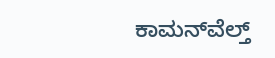ಕಾಮನ್‌ವೆಲ್ತ್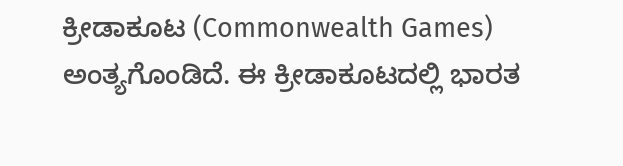ಕ್ರೀಡಾಕೂಟ (Commonwealth Games) ಅಂತ್ಯಗೊಂಡಿದೆ. ಈ ಕ್ರೀಡಾಕೂಟದಲ್ಲಿ ಭಾರತ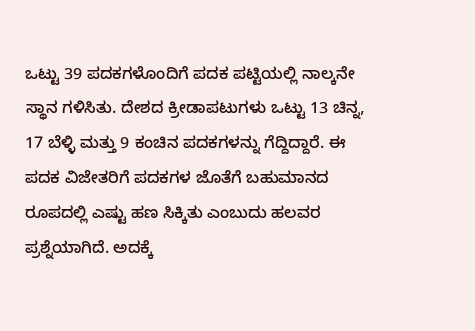ಒಟ್ಟು 39 ಪದಕಗಳೊಂದಿಗೆ ಪದಕ ಪಟ್ಟಿಯಲ್ಲಿ ನಾಲ್ಕನೇ ಸ್ಥಾನ ಗಳಿಸಿತು. ದೇಶದ ಕ್ರೀಡಾಪಟುಗಳು ಒಟ್ಟು 13 ಚಿನ್ನ, 17 ಬೆಳ್ಳಿ ಮತ್ತು 9 ಕಂಚಿನ ಪದಕಗಳನ್ನು ಗೆದ್ದಿದ್ದಾರೆ. ಈ ಪದಕ ವಿಜೇತರಿಗೆ ಪದಕಗಳ ಜೊತೆಗೆ ಬಹುಮಾನದ ರೂಪದಲ್ಲಿ ಎಷ್ಟು ಹಣ ಸಿಕ್ಕಿತು ಎಂಬುದು ಹಲವರ ಪ್ರಶ್ನೆಯಾಗಿದೆ. ಅದಕ್ಕೆ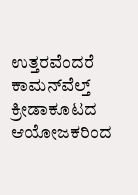ಉತ್ತರವೆಂದರೆ ಕಾಮನ್‌ವೆಲ್ತ್ ಕ್ರೀಡಾಕೂಟದ ಆಯೋಜಕರಿಂದ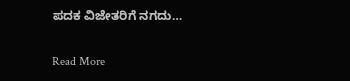ಪದಕ ವಿಜೇತರಿಗೆ ನಗದು…

Read More